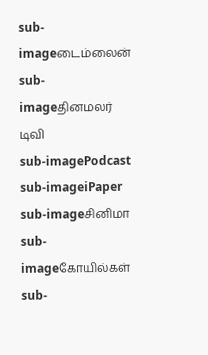sub-imageடைம்லைன்
sub-imageதினமலர் டிவி
sub-imagePodcast
sub-imageiPaper
sub-imageசினிமா
sub-imageகோயில்கள்
sub-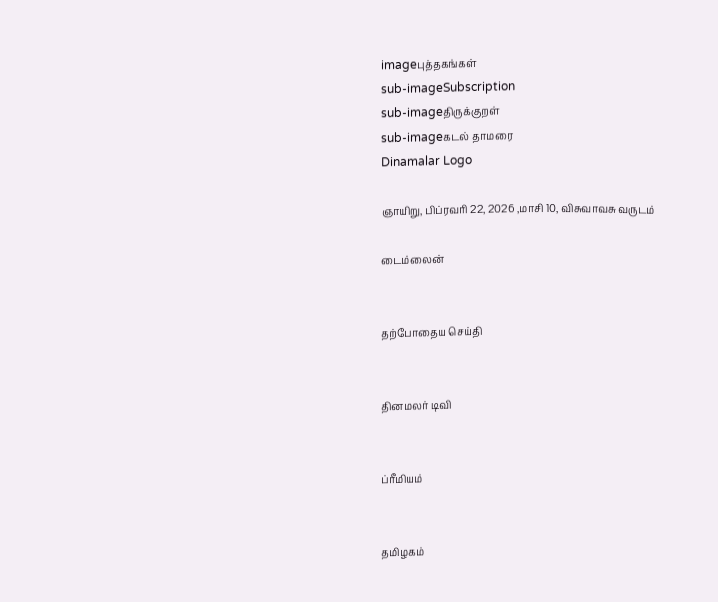imageபுத்தகங்கள்
sub-imageSubscription
sub-imageதிருக்குறள்
sub-imageகடல் தாமரை
Dinamalar Logo

ஞாயிறு, பிப்ரவரி 22, 2026 ,மாசி 10, விசுவாவசு வருடம்

டைம்லைன்


தற்போதைய செய்தி


தினமலர் டிவி


ப்ரீமியம்


தமிழகம்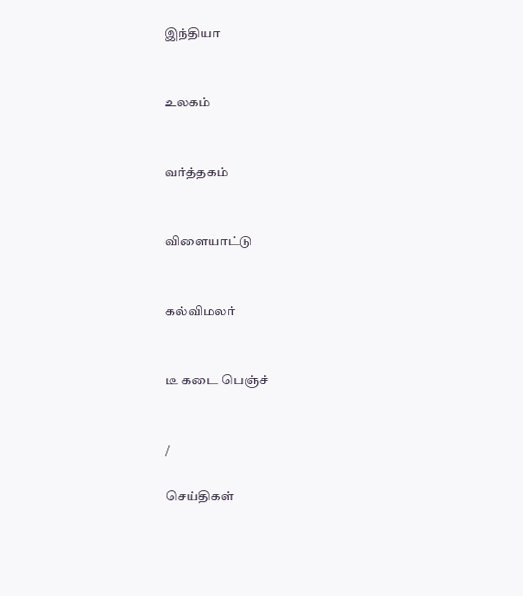இந்தியா


உலகம்


வர்த்தகம்


விளையாட்டு


கல்விமலர்


டீ கடை பெஞ்ச்


/

செய்திகள்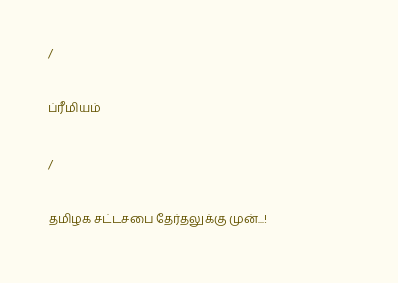/

ப்ரீமியம்

/

தமிழக சட்டசபை தேர்தலுக்கு முன்...!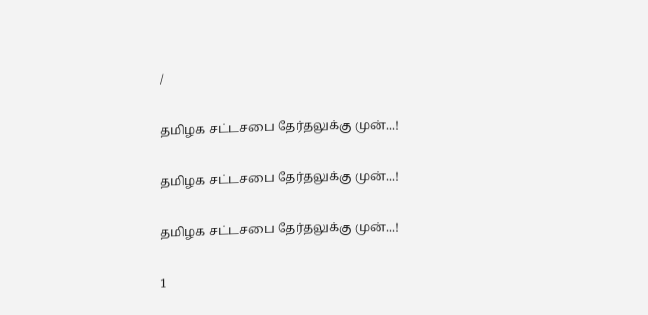/

தமிழக சட்டசபை தேர்தலுக்கு முன்...!

தமிழக சட்டசபை தேர்தலுக்கு முன்...!

தமிழக சட்டசபை தேர்தலுக்கு முன்...!

1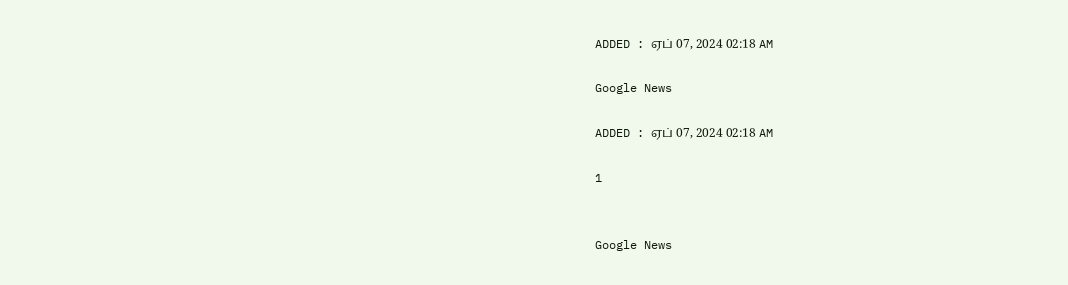ADDED : ஏப் 07, 2024 02:18 AM

Google News

ADDED : ஏப் 07, 2024 02:18 AM

1


Google News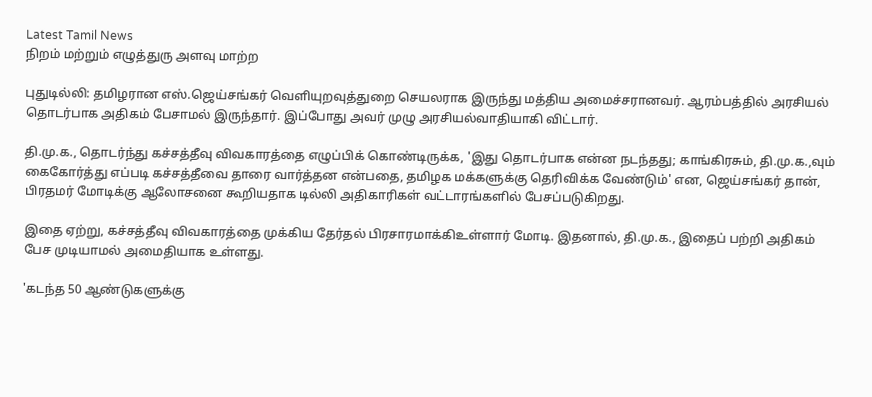Latest Tamil News
நிறம் மற்றும் எழுத்துரு அளவு மாற்ற

புதுடில்லி: தமிழரான எஸ்.ஜெய்சங்கர் வெளியுறவுத்துறை செயலராக இருந்து மத்திய அமைச்சரானவர். ஆரம்பத்தில் அரசியல் தொடர்பாக அதிகம் பேசாமல் இருந்தார். இப்போது அவர் முழு அரசியல்வாதியாகி விட்டார்.

தி.மு.க., தொடர்ந்து கச்சத்தீவு விவகாரத்தை எழுப்பிக் கொண்டிருக்க, 'இது தொடர்பாக என்ன நடந்தது; காங்கிரசும், தி.மு.க.,வும் கைகோர்த்து எப்படி கச்சத்தீவை தாரை வார்த்தன என்பதை, தமிழக மக்களுக்கு தெரிவிக்க வேண்டும்' என, ஜெய்சங்கர் தான், பிரதமர் மோடிக்கு ஆலோசனை கூறியதாக டில்லி அதிகாரிகள் வட்டாரங்களில் பேசப்படுகிறது.

இதை ஏற்று, கச்சத்தீவு விவகாரத்தை முக்கிய தேர்தல் பிரசாரமாக்கிஉள்ளார் மோடி. இதனால், தி.மு.க., இதைப் பற்றி அதிகம் பேச முடியாமல் அமைதியாக உள்ளது.

'கடந்த 50 ஆண்டுகளுக்கு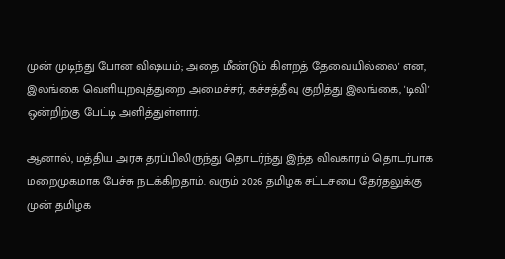முன் முடிந்து போன விஷயம்; அதை மீண்டும் கிளறத் தேவையில்லை' என, இலங்கை வெளியுறவுத்துறை அமைச்சர், கச்சத்தீவு குறித்து இலங்கை, 'டிவி' ஒன்றிற்கு பேட்டி அளித்துள்ளார்.

ஆனால், மத்திய அரசு தரப்பிலிருந்து தொடர்ந்து இந்த விவகாரம் தொடர்பாக மறைமுகமாக பேச்சு நடக்கிறதாம். வரும் 2026 தமிழக சட்டசபை தேர்தலுக்கு முன் தமிழக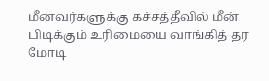மீனவர்களுக்கு கச்சத்தீவில் மீன் பிடிக்கும் உரிமையை வாங்கித் தர மோடி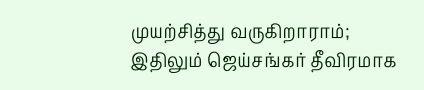முயற்சித்து வருகிறாராம்; இதிலும் ஜெய்சங்கர் தீவிரமாக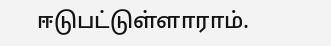ஈடுபட்டுள்ளாராம்.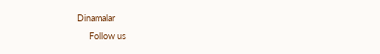Dinamalar
      Follow us